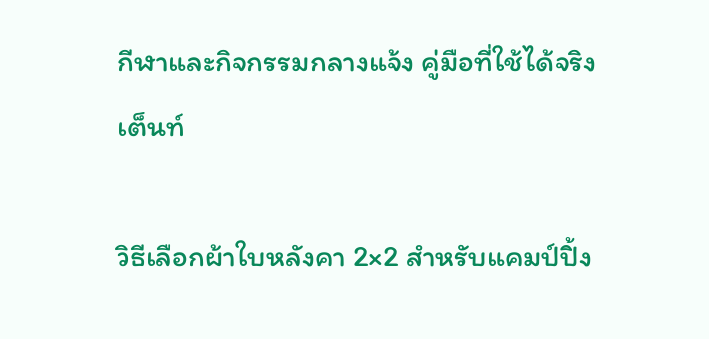กีฬาและกิจกรรมกลางแจ้ง คู่มือที่ใช้ได้จริง
เต็นท์

วิธีเลือกผ้าใบหลังคา 2×2 สำหรับแคมป์ปิ้ง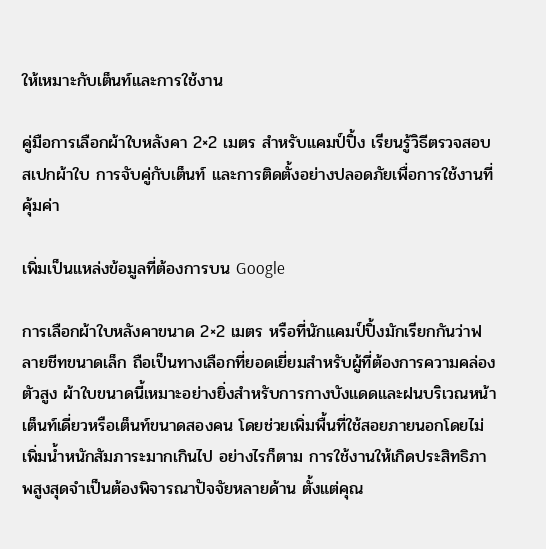ให้เหมาะกับเต็นท์และการใช้งาน

คู่มือการเลือกผ้าใบหลังคา 2×2 เมตร สำหรับแคมป์ปิ้ง เรียนรู้วิธีตรวจสอบสเปกผ้าใบ การจับคู่กับเต็นท์ และการติดตั้งอย่างปลอดภัยเพื่อการใช้งานที่คุ้มค่า

เพิ่มเป็นแหล่งข้อมูลที่ต้องการบน Google

การเลือกผ้าใบหลังคาขนาด 2×2 เมตร หรือที่นักแคมป์ปิ้งมักเรียกกันว่าฟลายชีทขนาดเล็ก ถือเป็นทางเลือกที่ยอดเยี่ยมสำหรับผู้ที่ต้องการความคล่องตัวสูง ผ้าใบขนาดนี้เหมาะอย่างยิ่งสำหรับการกางบังแดดและฝนบริเวณหน้าเต็นท์เดี่ยวหรือเต็นท์ขนาดสองคน โดยช่วยเพิ่มพื้นที่ใช้สอยภายนอกโดยไม่เพิ่มน้ำหนักสัมภาระมากเกินไป อย่างไรก็ตาม การใช้งานให้เกิดประสิทธิภาพสูงสุดจำเป็นต้องพิจารณาปัจจัยหลายด้าน ตั้งแต่คุณ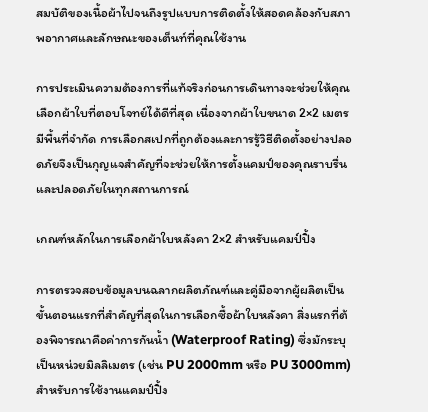สมบัติของเนื้อผ้าไปจนถึงรูปแบบการติดตั้งให้สอดคล้องกับสภาพอากาศและลักษณะของเต็นท์ที่คุณใช้งาน

การประเมินความต้องการที่แท้จริงก่อนการเดินทางจะช่วยให้คุณเลือกผ้าใบที่ตอบโจทย์ได้ดีที่สุด เนื่องจากผ้าใบขนาด 2×2 เมตรมีพื้นที่จำกัด การเลือกสเปกที่ถูกต้องและการรู้วิธีติดตั้งอย่างปลอดภัยจึงเป็นกุญแจสำคัญที่จะช่วยให้การตั้งแคมป์ของคุณราบรื่นและปลอดภัยในทุกสถานการณ์

เกณฑ์หลักในการเลือกผ้าใบหลังคา 2×2 สำหรับแคมป์ปิ้ง

การตรวจสอบข้อมูลบนฉลากผลิตภัณฑ์และคู่มือจากผู้ผลิตเป็นขั้นตอนแรกที่สำคัญที่สุดในการเลือกซื้อผ้าใบหลังคา สิ่งแรกที่ต้องพิจารณาคือค่าการกันน้ำ (Waterproof Rating) ซึ่งมักระบุเป็นหน่วยมิลลิเมตร (เช่น PU 2000mm หรือ PU 3000mm) สำหรับการใช้งานแคมป์ปิ้ง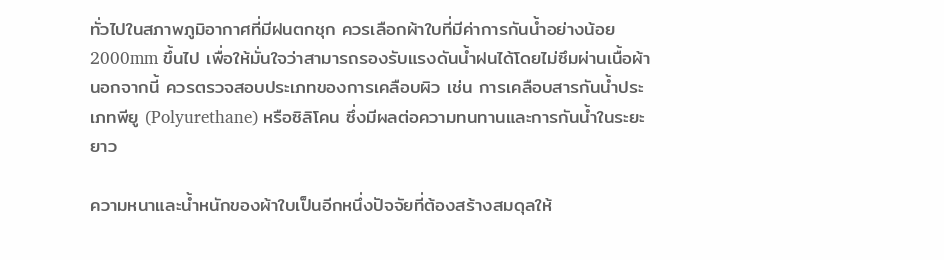ทั่วไปในสภาพภูมิอากาศที่มีฝนตกชุก ควรเลือกผ้าใบที่มีค่าการกันน้ำอย่างน้อย 2000mm ขึ้นไป เพื่อให้มั่นใจว่าสามารถรองรับแรงดันน้ำฝนได้โดยไม่ซึมผ่านเนื้อผ้า นอกจากนี้ ควรตรวจสอบประเภทของการเคลือบผิว เช่น การเคลือบสารกันน้ำประเภทพียู (Polyurethane) หรือซิลิโคน ซึ่งมีผลต่อความทนทานและการกันน้ำในระยะยาว

ความหนาและน้ำหนักของผ้าใบเป็นอีกหนึ่งปัจจัยที่ต้องสร้างสมดุลให้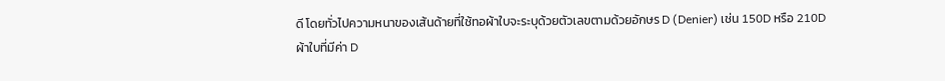ดี โดยทั่วไปความหนาของเส้นด้ายที่ใช้ทอผ้าใบจะระบุด้วยตัวเลขตามด้วยอักษร D (Denier) เช่น 150D หรือ 210D ผ้าใบที่มีค่า D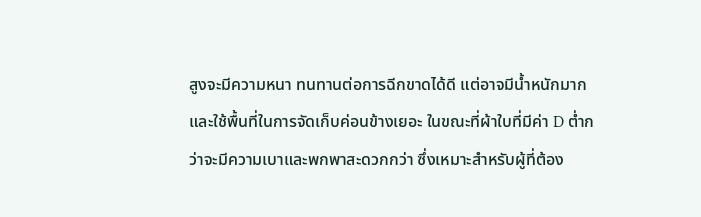สูงจะมีความหนา ทนทานต่อการฉีกขาดได้ดี แต่อาจมีน้ำหนักมากและใช้พื้นที่ในการจัดเก็บค่อนข้างเยอะ ในขณะที่ผ้าใบที่มีค่า D ต่ำกว่าจะมีความเบาและพกพาสะดวกกว่า ซึ่งเหมาะสำหรับผู้ที่ต้อง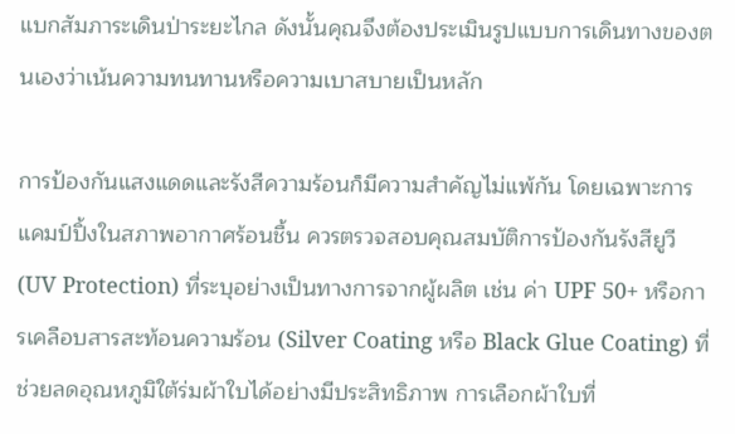แบกสัมภาระเดินป่าระยะไกล ดังนั้นคุณจึงต้องประเมินรูปแบบการเดินทางของตนเองว่าเน้นความทนทานหรือความเบาสบายเป็นหลัก

การป้องกันแสงแดดและรังสีความร้อนก็มีความสำคัญไม่แพ้กัน โดยเฉพาะการแคมป์ปิ้งในสภาพอากาศร้อนชื้น ควรตรวจสอบคุณสมบัติการป้องกันรังสียูวี (UV Protection) ที่ระบุอย่างเป็นทางการจากผู้ผลิต เช่น ค่า UPF 50+ หรือการเคลือบสารสะท้อนความร้อน (Silver Coating หรือ Black Glue Coating) ที่ช่วยลดอุณหภูมิใต้ร่มผ้าใบได้อย่างมีประสิทธิภาพ การเลือกผ้าใบที่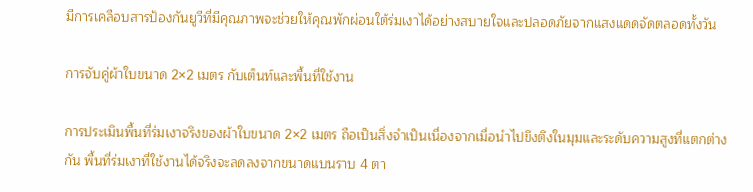มีการเคลือบสารป้องกันยูวีที่มีคุณภาพจะช่วยให้คุณพักผ่อนใต้ร่มเงาได้อย่างสบายใจและปลอดภัยจากแสงแดดจัดตลอดทั้งวัน

การจับคู่ผ้าใบขนาด 2×2 เมตร กับเต็นท์และพื้นที่ใช้งาน

การประเมินพื้นที่ร่มเงาจริงของผ้าใบขนาด 2×2 เมตร ถือเป็นสิ่งจำเป็นเนื่องจากเมื่อนำไปขึงตึงในมุมและระดับความสูงที่แตกต่างกัน พื้นที่ร่มเงาที่ใช้งานได้จริงจะลดลงจากขนาดแบนราบ 4 ตา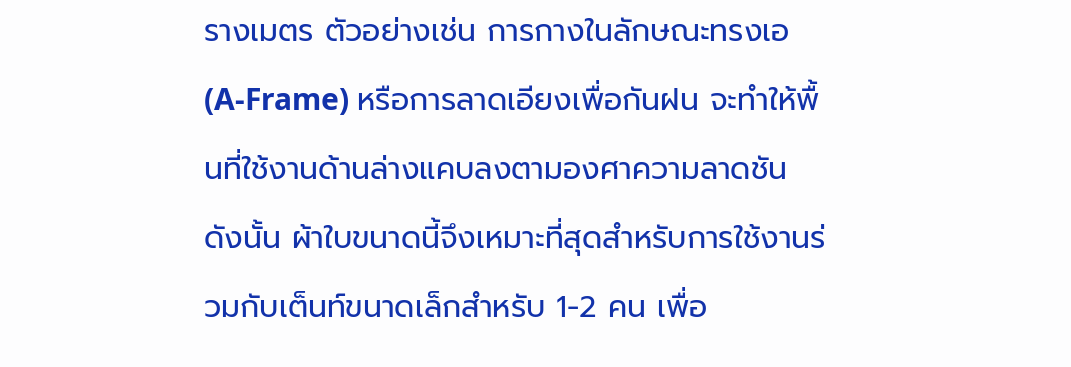รางเมตร ตัวอย่างเช่น การกางในลักษณะทรงเอ (A-Frame) หรือการลาดเอียงเพื่อกันฝน จะทำให้พื้นที่ใช้งานด้านล่างแคบลงตามองศาความลาดชัน ดังนั้น ผ้าใบขนาดนี้จึงเหมาะที่สุดสำหรับการใช้งานร่วมกับเต็นท์ขนาดเล็กสำหรับ 1-2 คน เพื่อ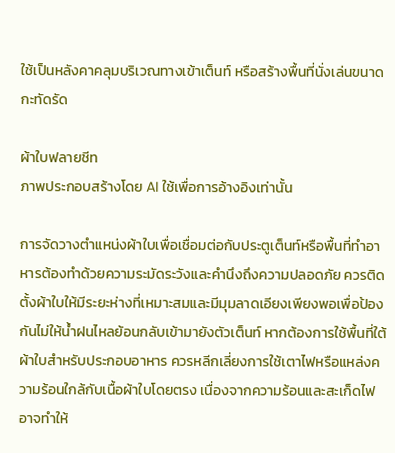ใช้เป็นหลังคาคลุมบริเวณทางเข้าเต็นท์ หรือสร้างพื้นที่นั่งเล่นขนาดกะทัดรัด

ผ้าใบฟลายชีท
ภาพประกอบสร้างโดย AI ใช้เพื่อการอ้างอิงเท่านั้น

การจัดวางตำแหน่งผ้าใบเพื่อเชื่อมต่อกับประตูเต็นท์หรือพื้นที่ทำอาหารต้องทำด้วยความระมัดระวังและคำนึงถึงความปลอดภัย ควรติดตั้งผ้าใบให้มีระยะห่างที่เหมาะสมและมีมุมลาดเอียงเพียงพอเพื่อป้องกันไม่ให้น้ำฝนไหลย้อนกลับเข้ามายังตัวเต็นท์ หากต้องการใช้พื้นที่ใต้ผ้าใบสำหรับประกอบอาหาร ควรหลีกเลี่ยงการใช้เตาไฟหรือแหล่งความร้อนใกล้กับเนื้อผ้าใบโดยตรง เนื่องจากความร้อนและสะเก็ดไฟอาจทำให้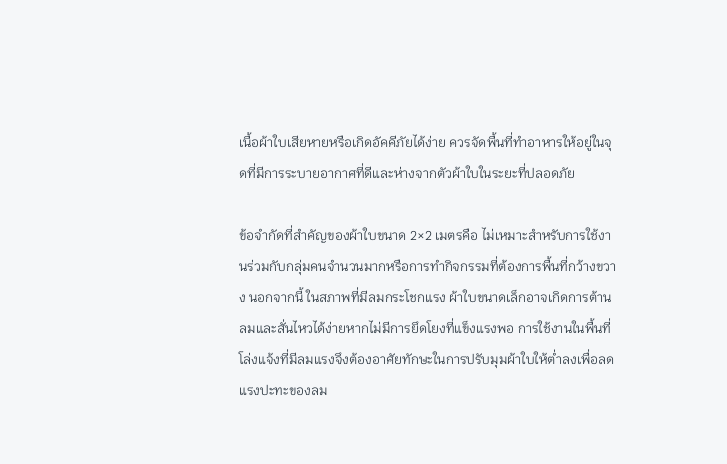เนื้อผ้าใบเสียหายหรือเกิดอัคคีภัยได้ง่าย ควรจัดพื้นที่ทำอาหารให้อยู่ในจุดที่มีการระบายอากาศที่ดีและห่างจากตัวผ้าใบในระยะที่ปลอดภัย

ข้อจำกัดที่สำคัญของผ้าใบขนาด 2×2 เมตรคือ ไม่เหมาะสำหรับการใช้งานร่วมกับกลุ่มคนจำนวนมากหรือการทำกิจกรรมที่ต้องการพื้นที่กว้างขวาง นอกจากนี้ ในสภาพที่มีลมกระโชกแรง ผ้าใบขนาดเล็กอาจเกิดการต้านลมและสั่นไหวได้ง่ายหากไม่มีการยึดโยงที่แข็งแรงพอ การใช้งานในพื้นที่โล่งแจ้งที่มีลมแรงจึงต้องอาศัยทักษะในการปรับมุมผ้าใบให้ต่ำลงเพื่อลดแรงปะทะของลม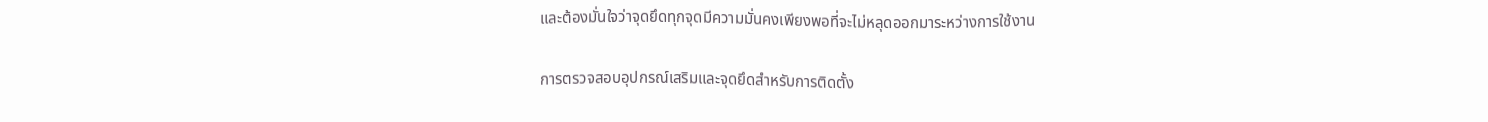และต้องมั่นใจว่าจุดยึดทุกจุดมีความมั่นคงเพียงพอที่จะไม่หลุดออกมาระหว่างการใช้งาน

การตรวจสอบอุปกรณ์เสริมและจุดยึดสำหรับการติดตั้ง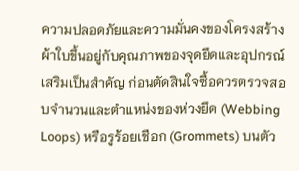ความปลอดภัยและความมั่นคงของโครงสร้างผ้าใบขึ้นอยู่กับคุณภาพของจุดยึดและอุปกรณ์เสริมเป็นสำคัญ ก่อนตัดสินใจซื้อควรตรวจสอบจำนวนและตำแหน่งของห่วงยึด (Webbing Loops) หรือรูร้อยเชือก (Grommets) บนตัว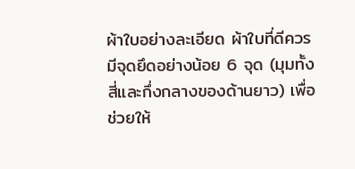ผ้าใบอย่างละเอียด ผ้าใบที่ดีควรมีจุดยึดอย่างน้อย 6 จุด (มุมทั้งสี่และกึ่งกลางของด้านยาว) เพื่อช่วยให้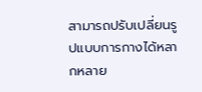สามารถปรับเปลี่ยนรูปแบบการกางได้หลากหลาย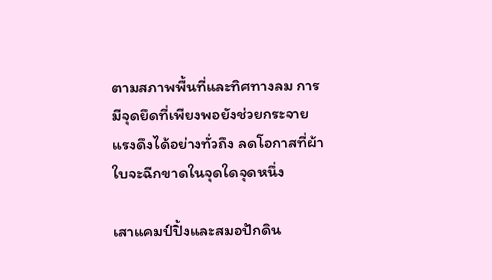ตามสภาพพื้นที่และทิศทางลม การมีจุดยึดที่เพียงพอยังช่วยกระจายแรงดึงได้อย่างทั่วถึง ลดโอกาสที่ผ้าใบจะฉีกขาดในจุดใดจุดหนึ่ง

เสาแคมป์ปิ้งและสมอปักดิน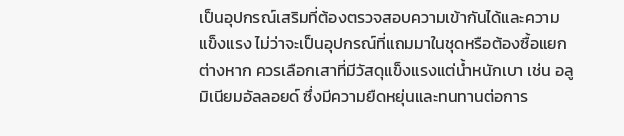เป็นอุปกรณ์เสริมที่ต้องตรวจสอบความเข้ากันได้และความแข็งแรง ไม่ว่าจะเป็นอุปกรณ์ที่แถมมาในชุดหรือต้องซื้อแยกต่างหาก ควรเลือกเสาที่มีวัสดุแข็งแรงแต่น้ำหนักเบา เช่น อลูมิเนียมอัลลอยด์ ซึ่งมีความยืดหยุ่นและทนทานต่อการ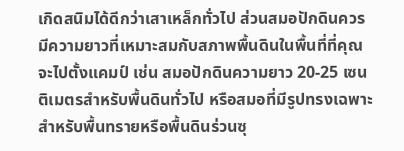เกิดสนิมได้ดีกว่าเสาเหล็กทั่วไป ส่วนสมอปักดินควรมีความยาวที่เหมาะสมกับสภาพพื้นดินในพื้นที่ที่คุณจะไปตั้งแคมป์ เช่น สมอปักดินความยาว 20-25 เซนติเมตรสำหรับพื้นดินทั่วไป หรือสมอที่มีรูปทรงเฉพาะสำหรับพื้นทรายหรือพื้นดินร่วนซุ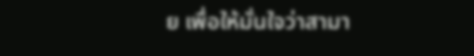ย เพื่อให้มั่นใจว่าสามา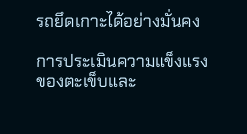รถยึดเกาะได้อย่างมั่นคง

การประเมินความแข็งแรงของตะเข็บและ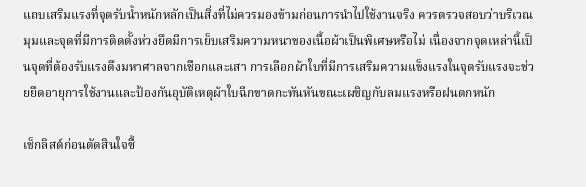แถบเสริมแรงที่จุดรับน้ำหนักหลักเป็นสิ่งที่ไม่ควรมองข้ามก่อนการนำไปใช้งานจริง ควรตรวจสอบว่าบริเวณมุมและจุดที่มีการติดตั้งห่วงยึดมีการเย็บเสริมความหนาของเนื้อผ้าเป็นพิเศษหรือไม่ เนื่องจากจุดเหล่านี้เป็นจุดที่ต้องรับแรงดึงมหาศาลจากเชือกและเสา การเลือกผ้าใบที่มีการเสริมความแข็งแรงในจุดรับแรงจะช่วยยืดอายุการใช้งานและป้องกันอุบัติเหตุผ้าใบฉีกขาดกะทันหันขณะเผชิญกับลมแรงหรือฝนตกหนัก

เช็กลิสต์ก่อนตัดสินใจซื้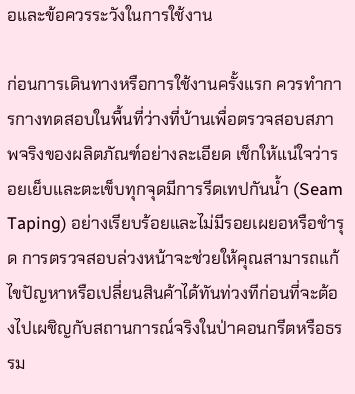อและข้อควรระวังในการใช้งาน

ก่อนการเดินทางหรือการใช้งานครั้งแรก ควรทำการกางทดสอบในพื้นที่ว่างที่บ้านเพื่อตรวจสอบสภาพจริงของผลิตภัณฑ์อย่างละเอียด เช็กให้แน่ใจว่ารอยเย็บและตะเข็บทุกจุดมีการรีดเทปกันน้ำ (Seam Taping) อย่างเรียบร้อยและไม่มีรอยเผยอหรือชำรุด การตรวจสอบล่วงหน้าจะช่วยให้คุณสามารถแก้ไขปัญหาหรือเปลี่ยนสินค้าได้ทันท่วงทีก่อนที่จะต้องไปเผชิญกับสถานการณ์จริงในป่าคอนกรีตหรือธรรม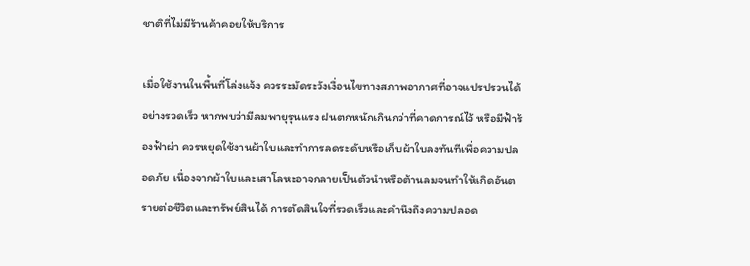ชาติที่ไม่มีร้านค้าคอยให้บริการ

เมื่อใช้งานในพื้นที่โล่งแจ้ง ควรระมัดระวังเงื่อนไขทางสภาพอากาศที่อาจแปรปรวนได้อย่างรวดเร็ว หากพบว่ามีลมพายุรุนแรง ฝนตกหนักเกินกว่าที่คาดการณ์ไว้ หรือมีฟ้าร้องฟ้าผ่า ควรหยุดใช้งานผ้าใบและทำการลดระดับหรือเก็บผ้าใบลงทันทีเพื่อความปลอดภัย เนื่องจากผ้าใบและเสาโลหะอาจกลายเป็นตัวนำหรือต้านลมจนทำให้เกิดอันตรายต่อชีวิตและทรัพย์สินได้ การตัดสินใจที่รวดเร็วและคำนึงถึงความปลอด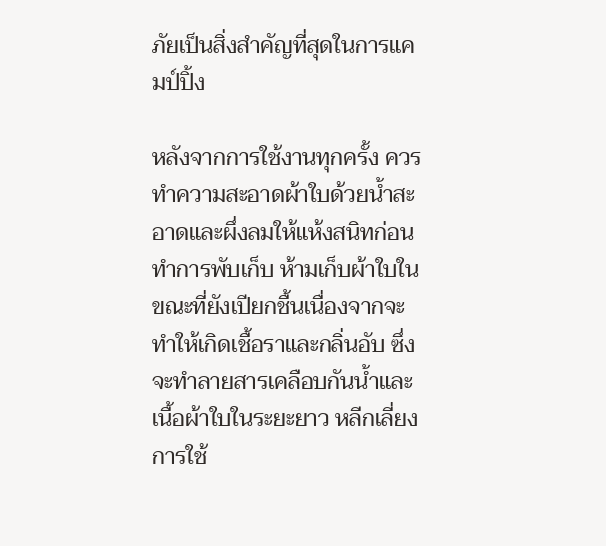ภัยเป็นสิ่งสำคัญที่สุดในการแคมป์ปิ้ง

หลังจากการใช้งานทุกครั้ง ควรทำความสะอาดผ้าใบด้วยน้ำสะอาดและผึ่งลมให้แห้งสนิทก่อนทำการพับเก็บ ห้ามเก็บผ้าใบในขณะที่ยังเปียกชื้นเนื่องจากจะทำให้เกิดเชื้อราและกลิ่นอับ ซึ่งจะทำลายสารเคลือบกันน้ำและเนื้อผ้าใบในระยะยาว หลีกเลี่ยงการใช้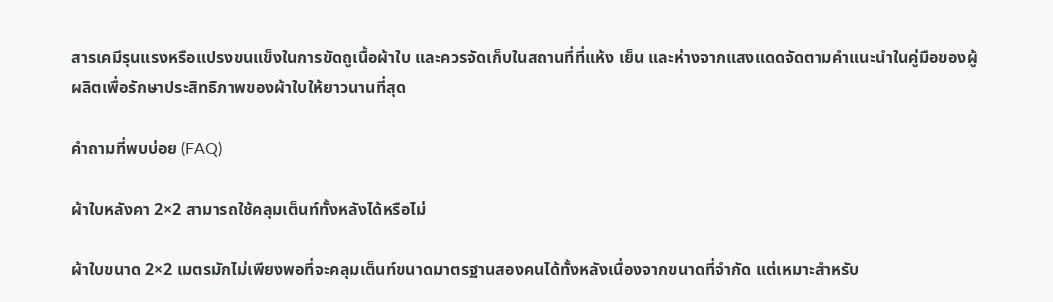สารเคมีรุนแรงหรือแปรงขนแข็งในการขัดถูเนื้อผ้าใบ และควรจัดเก็บในสถานที่ที่แห้ง เย็น และห่างจากแสงแดดจัดตามคำแนะนำในคู่มือของผู้ผลิตเพื่อรักษาประสิทธิภาพของผ้าใบให้ยาวนานที่สุด

คำถามที่พบบ่อย (FAQ)

ผ้าใบหลังคา 2×2 สามารถใช้คลุมเต็นท์ทั้งหลังได้หรือไม่

ผ้าใบขนาด 2×2 เมตรมักไม่เพียงพอที่จะคลุมเต็นท์ขนาดมาตรฐานสองคนได้ทั้งหลังเนื่องจากขนาดที่จำกัด แต่เหมาะสำหรับ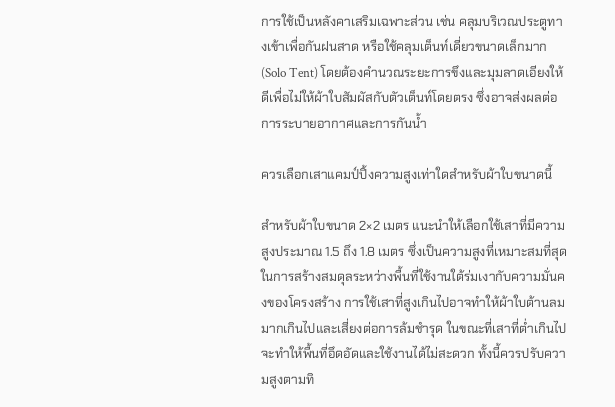การใช้เป็นหลังคาเสริมเฉพาะส่วน เช่น คลุมบริเวณประตูทางเข้าเพื่อกันฝนสาด หรือใช้คลุมเต็นท์เดี่ยวขนาดเล็กมาก (Solo Tent) โดยต้องคำนวณระยะการขึงและมุมลาดเอียงให้ดีเพื่อไม่ให้ผ้าใบสัมผัสกับตัวเต็นท์โดยตรง ซึ่งอาจส่งผลต่อการระบายอากาศและการกันน้ำ

ควรเลือกเสาแคมป์ปิ้งความสูงเท่าใดสำหรับผ้าใบขนาดนี้

สำหรับผ้าใบขนาด 2×2 เมตร แนะนำให้เลือกใช้เสาที่มีความสูงประมาณ 1.5 ถึง 1.8 เมตร ซึ่งเป็นความสูงที่เหมาะสมที่สุดในการสร้างสมดุลระหว่างพื้นที่ใช้งานใต้ร่มเงากับความมั่นคงของโครงสร้าง การใช้เสาที่สูงเกินไปอาจทำให้ผ้าใบต้านลมมากเกินไปและเสี่ยงต่อการล้มชำรุด ในขณะที่เสาที่ต่ำเกินไปจะทำให้พื้นที่อึดอัดและใช้งานได้ไม่สะดวก ทั้งนี้ควรปรับความสูงตามทิ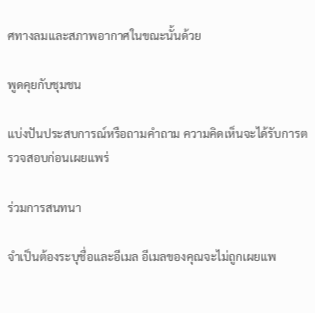ศทางลมและสภาพอากาศในขณะนั้นด้วย

พูดคุยกับชุมชน

แบ่งปันประสบการณ์หรือถามคำถาม ความคิดเห็นจะได้รับการตรวจสอบก่อนเผยแพร่

ร่วมการสนทนา

จำเป็นต้องระบุชื่อและอีเมล อีเมลของคุณจะไม่ถูกเผยแพ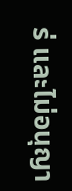ร่ และไม่อนุญา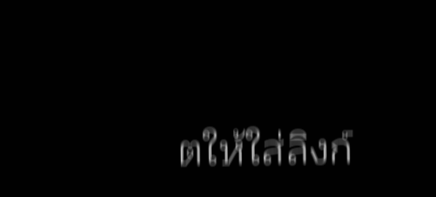ตให้ใส่ลิงก์